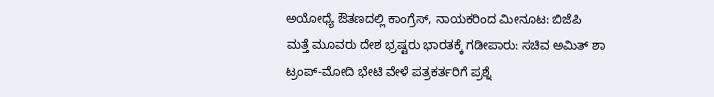ಅಯೋಧ್ಯೆ ಔತಣದಲ್ಲಿ ಕಾಂಗ್ರೆಸ್, ನಾಯಕರಿಂದ ಮೀನೂಟ: ಬಿಜೆಪಿ
ಮತ್ತೆ ಮೂವರು ದೇಶ ಭ್ರಷ್ಟರು ಭಾರತಕ್ಕೆ ಗಡೀಪಾರು: ಸಚಿವ ಅಮಿತ್ ಶಾ
ಟ್ರಂಪ್-ಮೋದಿ ಭೇಟಿ ವೇಳೆ ಪತ್ರಕರ್ತರಿಗೆ ಪ್ರಶ್ನೆ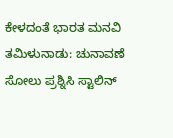ಕೇಳದಂತೆ ಭಾರತ ಮನವಿ
ತಮಿಳುನಾಡು: ಚುನಾವಣೆ ಸೋಲು ಪ್ರಶ್ನಿಸಿ ಸ್ಟಾಲಿನ್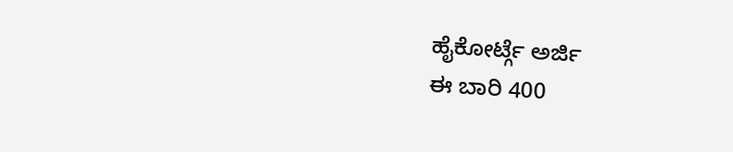ಹೈಕೋರ್ಟ್ಗೆ ಅರ್ಜಿ
ಈ ಬಾರಿ 400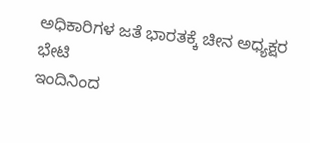ಅಧಿಕಾರಿಗಳ ಜತೆ ಭಾರತಕ್ಕೆ ಚೀನ ಅಧ್ಯಕ್ಷರ ಭೇಟಿ
ಇಂದಿನಿಂದ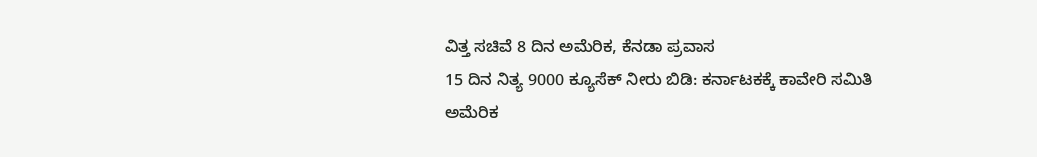ವಿತ್ತ ಸಚಿವೆ 8 ದಿನ ಅಮೆರಿಕ, ಕೆನಡಾ ಪ್ರವಾಸ
15 ದಿನ ನಿತ್ಯ 9000 ಕ್ಯೂಸೆಕ್ ನೀರು ಬಿಡಿ: ಕರ್ನಾಟಕಕ್ಕೆ ಕಾವೇರಿ ಸಮಿತಿ
ಅಮೆರಿಕ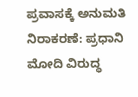ಪ್ರವಾಸಕ್ಕೆ ಅನುಮತಿ ನಿರಾಕರಣೆ: ಪ್ರಧಾನಿ ಮೋದಿ ವಿರುದ್ಧ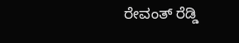ರೇವಂತ್ ರೆಡ್ಡಿ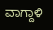ವಾಗ್ದಾಳಿ